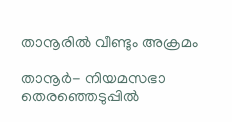താനൂരില്‍ വീണ്ടും അക്രമം

താനൂര്‍- നിയമസഭാ തെരഞ്ഞെടുപ്പില്‍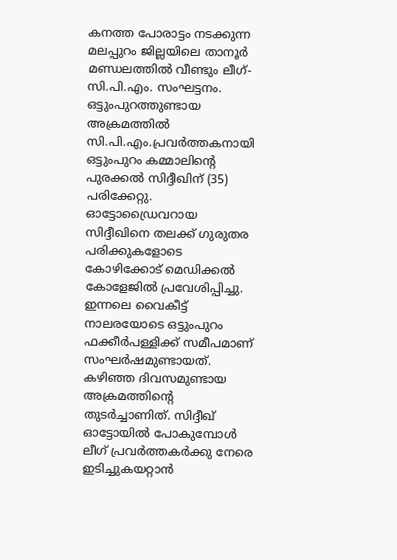കനത്ത പോരാട്ടം നടക്കുന്ന മലപ്പുറം ജില്ലയിലെ താനൂര്‍ മണ്ഡലത്തില്‍ വീണ്ടും ലീഗ്-സി.പി.എം. സംഘട്ടനം. ഒട്ടുംപുറത്തുണ്ടായ അക്രമത്തില്‍ സി.പി.എം.പ്രവര്‍ത്തകനായി ഒട്ടുംപുറം കമ്മാലിന്റെ പുരക്കല്‍ സിദ്ദീഖിന് (35) പരിക്കേറ്റു. ഓട്ടോഡ്രൈവറായ സിദ്ദീഖിനെ തലക്ക് ഗുരുതര പരിക്കുകളോടെ കോഴിക്കോട് മെഡിക്കല്‍ കോളേജില്‍ പ്രവേശിപ്പിച്ചു.
ഇന്നലെ വൈകീട്ട് നാലരയോടെ ഒട്ടുംപുറം ഫക്കീര്‍പള്ളിക്ക് സമീപമാണ് സംഘര്‍ഷമുണ്ടായത്. കഴിഞ്ഞ ദിവസമുണ്ടായ അക്രമത്തിന്റെ തുടര്‍ച്ചാണിത്. സിദ്ദീഖ് ഓട്ടോയില്‍ പോകുമ്പോള്‍ ലീഗ് പ്രവര്‍ത്തകര്‍ക്കു നേരെ ഇടിച്ചുകയറ്റാന്‍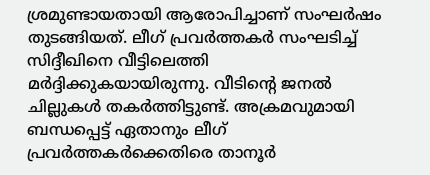ശ്രമുണ്ടായതായി ആരോപിച്ചാണ് സംഘര്‍ഷം തുടങ്ങിയത്. ലീഗ് പ്രവര്‍ത്തകര്‍ സംഘടിച്ച് സിദ്ദീഖിനെ വീട്ടിലെത്തി മര്‍ദ്ദിക്കുകയായിരുന്നു. വീടിന്റെ ജനല്‍ ചില്ലുകള്‍ തകര്‍ത്തിട്ടുണ്ട്. അക്രമവുമായി ബന്ധപ്പെട്ട് ഏതാനും ലീഗ് പ്രവര്‍ത്തകര്‍ക്കെതിരെ താനൂര്‍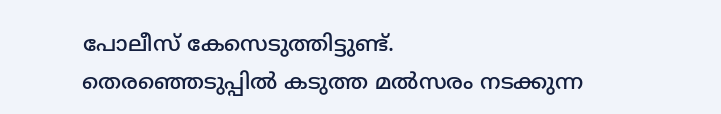പോലീസ് കേസെടുത്തിട്ടുണ്ട്.
തെരഞ്ഞെടുപ്പില്‍ കടുത്ത മല്‍സരം നടക്കുന്ന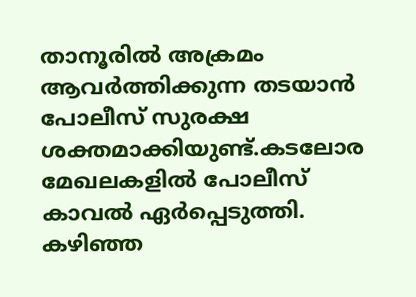താനൂരില്‍ അക്രമം ആവര്‍ത്തിക്കുന്ന തടയാന്‍ പോലീസ് സുരക്ഷ ശക്തമാക്കിയുണ്ട്.കടലോര മേഖലകളില്‍ പോലീസ് കാവല്‍ ഏര്‍പ്പെടുത്തി. കഴിഞ്ഞ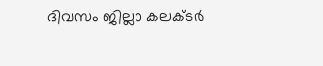ദിവസം ജില്ലാ കലക്ടര്‍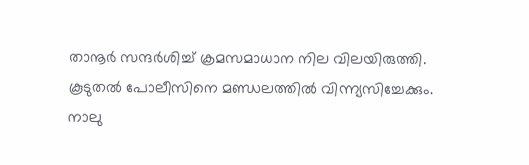താനൂര്‍ സന്ദര്‍ശിച്ച് ക്രമസമാധാന നില വിലയിരുത്തി. കൂടുതല്‍ പോലീസിനെ മണ്ഡലത്തില്‍ വിന്ന്യസിച്ചേക്കും.
നാലു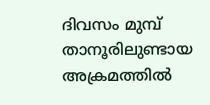ദിവസം മുമ്പ് താനൂരിലുണ്ടായ അക്രമത്തില്‍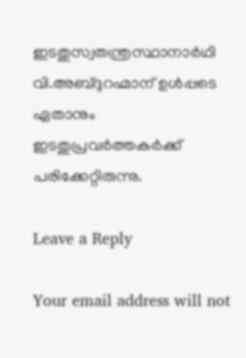ഇടതുസ്വതന്ത്രസ്ഥാനാര്‍ഥി വി.അബ്ദുറഹ്മാന് ഉള്‍പ്പടെ ഏതാനും ഇടതുപ്രവര്‍ത്തകര്‍ക്ക് പരിക്കേറ്റിരുന്നു.

Leave a Reply

Your email address will not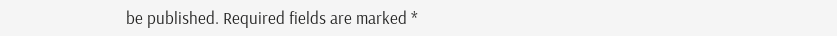be published. Required fields are marked *